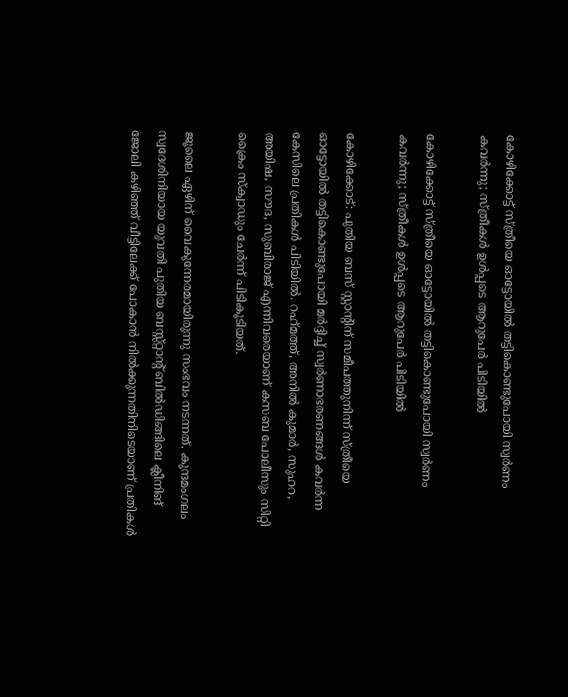കോഴിക്കോട്ട് സ്ത്രീയെ ഓട്ടോയിൽ തട്ടികൊണ്ടുപോയി സ്വർണം കവർന്നു; സ്ത്രീകൾ ഉൾപ്പടെ ആറുപേർ പിടിയിൽ

കോഴിക്കോട്ട് സ്ത്രീയെ ഓട്ടോയിൽ തട്ടികൊണ്ടുപോയി സ്വർണം കവർന്നു; സ്ത്രീകൾ ഉൾപ്പടെ ആറുപേർ പിടിയിൽ

കോഴിക്കോട്: പുതിയ ബസ് സ്റ്റാന്റിന് സമീപത്തുനിന്ന് സ്ത്രീയെ ഓട്ടോയിൽ തട്ടികൊണ്ടുപോയി മർദ്ദിച്ച് സ്വർണാഭരണങ്ങൾ കവർന്ന കേസിലെ പ്രതികൾ പിടിയിൽ. റഹ്‌മത്ത്, അനിൽ കുമാർ, സുഹറ, അയിഷ, സൗദ, സുബിരാജ് എന്നിവരെയാണ് കസബ പോലീസും സിറ്റി ക്രൈം സ്‌ക്വാഡും ചേർന്ന് പിടികൂടിയത്.

ജൂലൈ ഏഴിന് വൈകുന്നേരമായിരുന്നു സംഭവം നടന്നത്. കുന്ദമംഗലം സ്വദേശിനിയായ യുവതി പുതിയ ബസ്സ്റ്റാന്റ് ബിൽഡിങ്ങിലെ ക്ലീനിങ് ജോലി കഴിഞ്ഞ് വീട്ടിലേക്ക് പോകാൻ നിൽക്കുന്നതിനിടെയാണ് പ്രതികൾ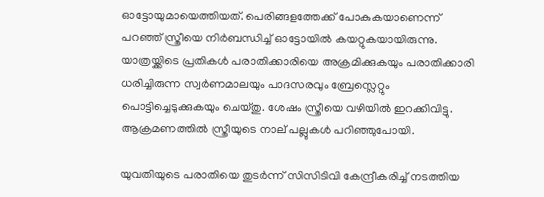ഓട്ടോയുമായെത്തിയത്. പെരിങ്ങളത്തേക്ക് പോകുകയാണെന്ന് പറഞ്ഞ് സ്ത്രീയെ നിർബന്ധിച്ച് ഓട്ടോയിൽ കയറ്റുകയായിരുന്നു. യാത്രയ്ക്കിടെ പ്രതികൾ പരാതിക്കാരിയെ അക്രമിക്കുകയും പരാതിക്കാരി ധരിച്ചിരുന്ന സ്വർണമാലയും പാദസരവും ബ്രേസ്ലെറ്റും പൊട്ടിച്ചെടുക്കുകയും ചെയ്തു. ശേഷം സ്ത്രീയെ വഴിയിൽ ഇറക്കിവിട്ടു. ആക്രമണത്തിൽ സ്ത്രീയുടെ നാല് പല്ലുകൾ പറിഞ്ഞുപോയി.

യുവതിയുടെ പരാതിയെ തുടർന്ന് സിസിടിവി കേന്ദ്രീകരിച്ച് നടത്തിയ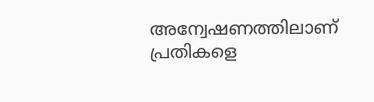അന്വേഷണത്തിലാണ് പ്രതികളെ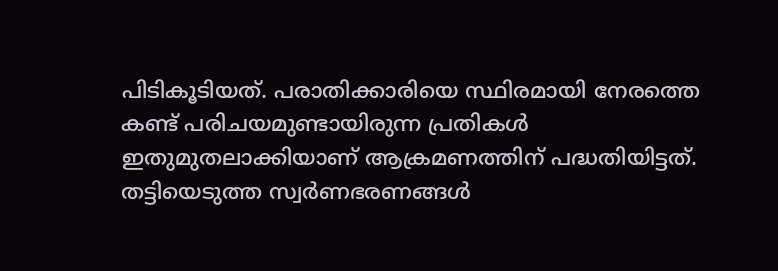പിടികൂടിയത്. പരാതിക്കാരിയെ സ്ഥിരമായി നേരത്തെ കണ്ട് പരിചയമുണ്ടായിരുന്ന പ്രതികൾ ഇതുമുതലാക്കിയാണ് ആക്രമണത്തിന് പദ്ധതിയിട്ടത്. തട്ടിയെടുത്ത സ്വർണഭരണങ്ങൾ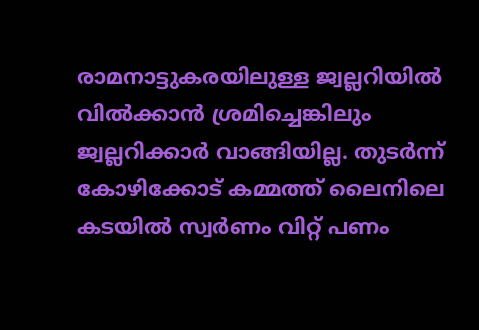രാമനാട്ടുകരയിലുള്ള ജ്വല്ലറിയിൽ വിൽക്കാൻ ശ്രമിച്ചെങ്കിലും ജ്വല്ലറിക്കാർ വാങ്ങിയില്ല. തുടർന്ന് കോഴിക്കോട് കമ്മത്ത് ലൈനിലെ കടയിൽ സ്വർണം വിറ്റ് പണം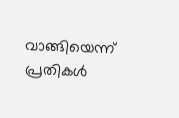വാങ്ങിയെന്ന് പ്രതികൾ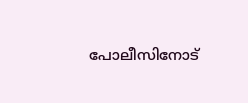പോലീസിനോട്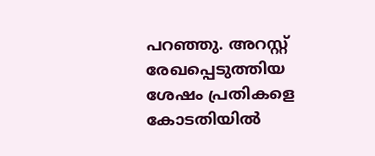പറഞ്ഞു. അറസ്റ്റ് രേഖപ്പെടുത്തിയ ശേഷം പ്രതികളെ കോടതിയിൽ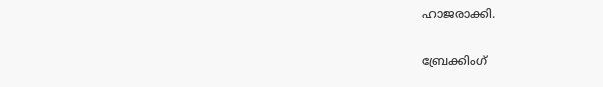ഹാജരാക്കി.

ബ്രേക്കിംഗ്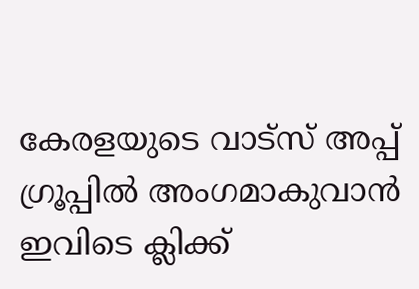കേരളയുടെ വാട്സ് അപ്പ് ഗ്രൂപ്പിൽ അംഗമാകുവാൻ ഇവിടെ ക്ലിക്ക്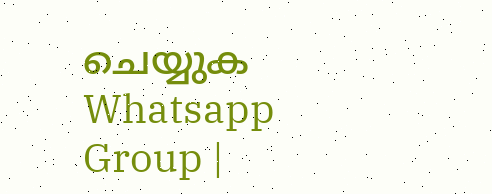ചെയ്യുക Whatsapp Group |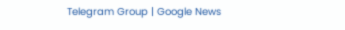Telegram Group | Google News